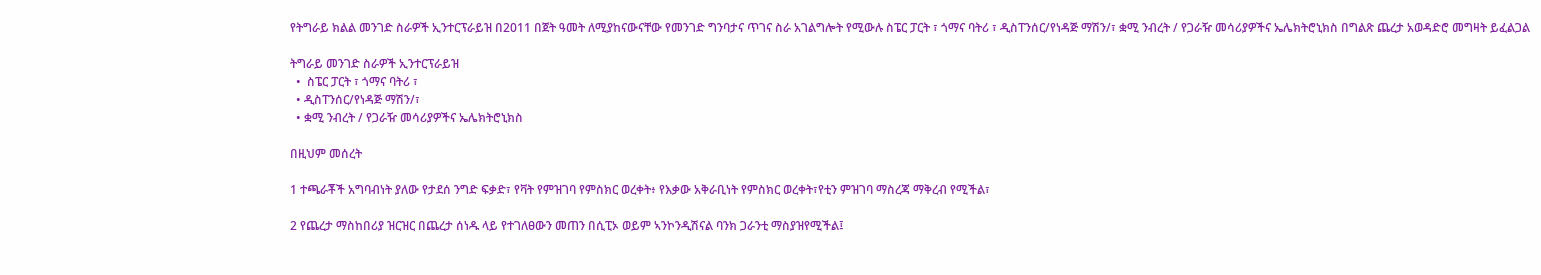የትግራይ ክልል መንገድ ስራዎች ኢንተርፕራይዝ በ2011 በጀት ዓመት ለሚያከናውናቸው የመንገድ ግንባታና ጥገና ስራ አገልግሎት የሚውሉ ስፔር ፓርት ፣ ጎማና ባትሪ ፣ ዲስፐንሰር/የነዳጅ ማሽን/፣ ቋሚ ንብረት / የጋራዥ መሳሪያዎችና ኤሌክትሮኒክስ በግልጽ ጨረታ አወዳድሮ መግዛት ይፈልጋል

ትግራይ መንገድ ስራዎች ኢንተርፕራይዝ
  •  ስፔር ፓርት ፣ ጎማና ባትሪ ፣
  • ዲስፐንሰር/የነዳጅ ማሽን/፣
  • ቋሚ ንብረት / የጋራዥ መሳሪያዎችና ኤሌክትሮኒክስ

በዚህም መሰረት

1 ተጫራቾች አግባብነት ያለው የታደሰ ንግድ ፍቃድ፣ የቫት የምዝገባ የምስክር ወረቀት፥ የእቃው አቅራቢነት የምስክር ወረቀት፣የቲን ምዝገባ ማስረጃ ማቅረብ የሚችል፣

2 የጨረታ ማስከበሪያ ዝርዝር በጨረታ ሰነዱ ላይ የተገለፀውን መጠን በሲፒኦ ወይም ኣንኮንዲሽናል ባንክ ጋራንቲ ማስያዝየሚችል፤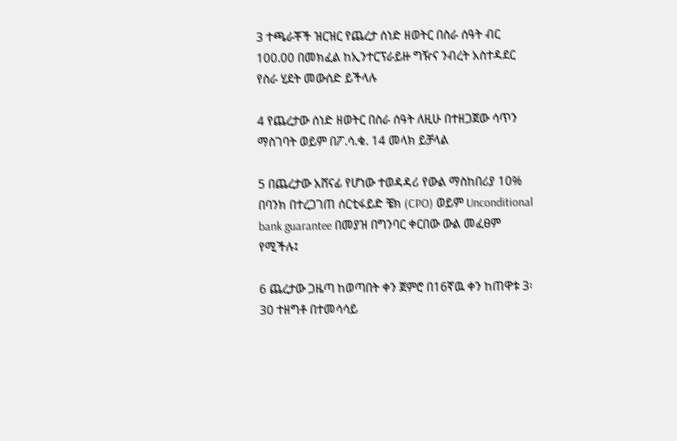3 ተጫራቾች ዝርዝር የጨረታ ሰነድ ዘወትር በስራ ሰዓት ብር 100.00 በመክፈል ከኢንተርፕራይዙ ግዥና ንብረት አስተዳደር የስራ ሂደት መውሰድ ይችላሉ

4 የጨረታው ሰነድ ዘወትር በስራ ሰዓት ለዚሁ በተዘጋጀው ሳጥን ማስገባት ወይም በፖ.ሳ.ቁ. 14 መላክ ይቻላል

5 በጨረታው አሸናፊ የሆነው ተወዳዳሪ የውል ማስከበሪያ 10% በባንክ በተረጋገጠ ሰርቲፋይድ ቼክ (CPO) ወይም Unconditional bank guarantee በመያዝ በግንባር ቀርበው ውል መፈፀም የሚችሉ፤

6 ጨረታው ጋዜጣ ከወጣበት ቀን ጀምሮ በ16ኛዉ ቀን ከጠዋቱ 3፡30 ተዘግቶ በተመሳሳይ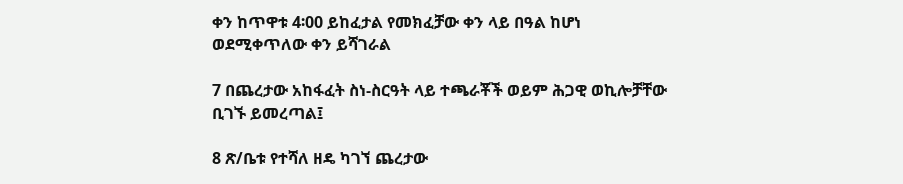ቀን ከጥዋቱ 4፡00 ይከፈታል የመክፈቻው ቀን ላይ በዓል ከሆነ ወደሚቀጥለው ቀን ይሻገራል

7 በጨረታው አከፋፈት ስነ-ስርዓት ላይ ተጫራቾች ወይም ሕጋዊ ወኪሎቻቸው ቢገኙ ይመረጣል፤

8 ጽ/ቤቱ የተሻለ ዘዴ ካገኘ ጨረታው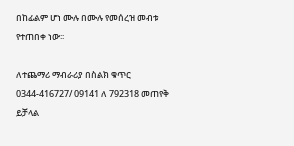በከፊልም ሆነ ሙሉ በሙሉ የመሰረዝ መብቱ የተጠበቀ ነው፡፡

ለተጨማሪ ማብራሪያ በስልክ ቁጥር 0344-416727/ 09141 ለ 792318 መጠየቅ ይቻላል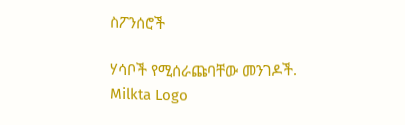ስፖንሰሮች

ሃሳቦች የሚሰራጩባቸው መንገዶች.
Milkta Logo